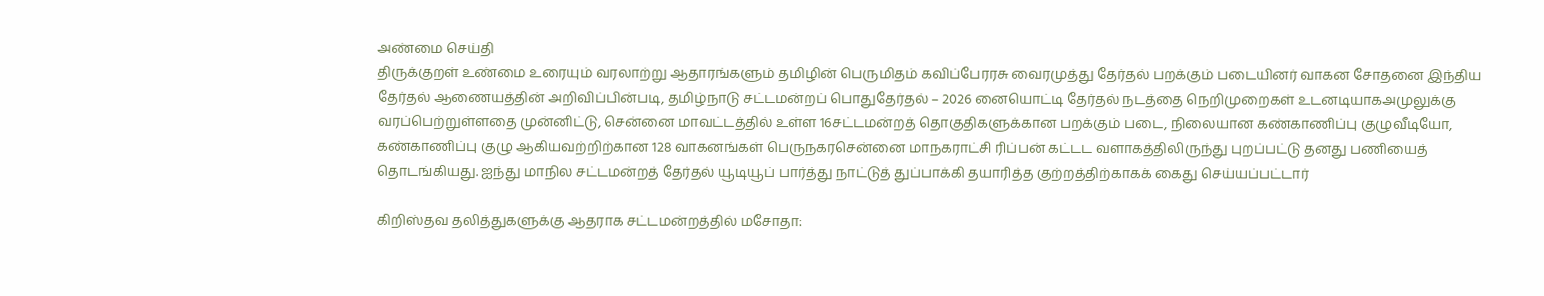அண்மை செய்தி
திருக்குறள் உண்மை உரையும் வரலாற்று ஆதாரங்களும் தமிழின் பெருமிதம் கவிப்பேரரசு வைரமுத்து தேர்தல் பறக்கும் படையினர் வாகன சோதனை இந்திய தேர்தல் ஆணையத்தின் அறிவிப்பின்படி, தமிழ்நாடு சட்டமன்றப் பொதுதேர்தல் – 2026 னையொட்டி தேர்தல் நடத்தை நெறிமுறைகள் உடனடியாகஅமுலுக்கு வரப்பெற்றுள்ளதை முன்னிட்டு, சென்னை மாவட்டத்தில் உள்ள 16சட்டமன்றத் தொகுதிகளுக்கான பறக்கும் படை, நிலையான கண்காணிப்பு குழுவீடியோ, கண்காணிப்பு குழு ஆகியவற்றிற்கான 128 வாகனங்கள் பெருநகரசென்னை மாநகராட்சி ரிப்பன் கட்டட வளாகத்திலிருந்து புறப்பட்டு தனது பணியைத் தொடங்கியது. ஐந்து மாநில சட்டமன்றத் தேர்தல் யூடியூப் பார்த்து நாட்டுத் துப்பாக்கி தயாரித்த குற்றத்திற்காகக் கைது செய்யப்பட்டார்

கிறிஸ்தவ தலித்துகளுக்கு ஆதராக சட்டமன்றத்தில் மசோதா: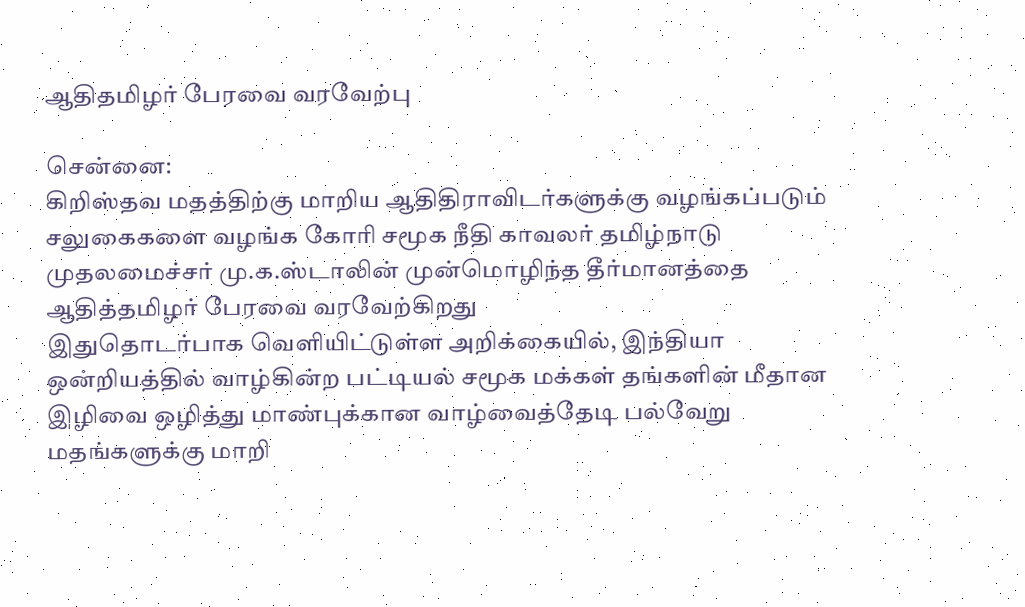ஆதிதமிழர் பேரவை வரவேற்பு

சென்னை:
கிறிஸ்தவ மதத்திற்கு மாறிய ஆதிதிராவிடர்களுக்கு வழங்கப்படும் சலுகைகளை வழங்க கோரி சமூக நீதி காவலர் தமிழ்நாடு முதலமைச்சர் மு.க.ஸ்டாலின் முன்மொழிந்த தீர்மானத்தை ஆதித்தமிழர் பேரவை வரவேற்கிறது
இதுதொடர்பாக வெளியிட்டுள்ள அறிக்கையில், இந்தியா ஒன்றியத்தில் வாழ்கின்ற பட்டியல் சமூக மக்கள் தங்களின் மீதான இழிவை ஒழித்து மாண்புக்கான வாழ்வைத்தேடி பல்வேறு மதங்களுக்கு மாறி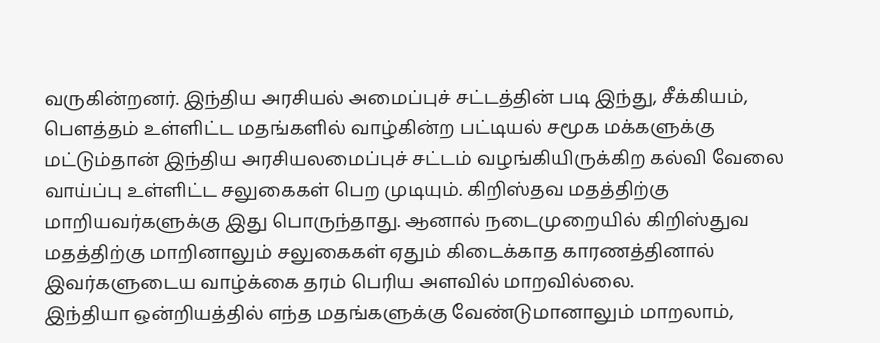வருகின்றனர். இந்திய அரசியல் அமைப்புச் சட்டத்தின் படி இந்து, சீக்கியம், பௌத்தம் உள்ளிட்ட மதங்களில் வாழ்கின்ற பட்டியல் சமூக மக்களுக்கு மட்டும்தான் இந்திய அரசியலமைப்புச் சட்டம் வழங்கியிருக்கிற கல்வி வேலை வாய்ப்பு உள்ளிட்ட சலுகைகள் பெற முடியும். கிறிஸ்தவ மதத்திற்கு மாறியவர்களுக்கு இது பொருந்தாது. ஆனால் நடைமுறையில் கிறிஸ்துவ மதத்திற்கு மாறினாலும் சலுகைகள் ஏதும் கிடைக்காத காரணத்தினால் இவர்களுடைய வாழ்க்கை தரம் பெரிய அளவில் மாறவில்லை.
இந்தியா ஒன்றியத்தில் எந்த மதங்களுக்கு வேண்டுமானாலும் மாறலாம்,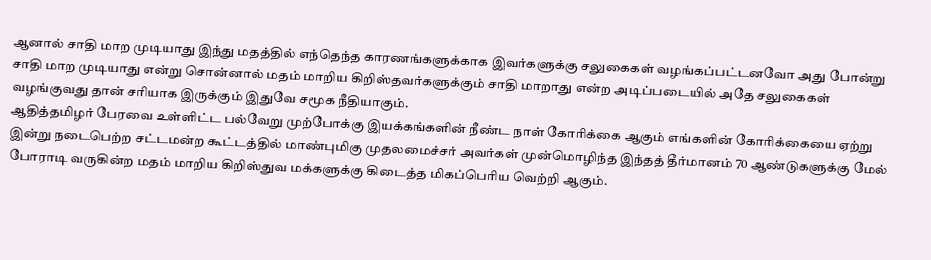ஆனால் சாதி மாற முடியாது இந்து மதத்தில் எந்தெந்த காரணங்களுக்காக இவர்களுக்கு சலுகைகள் வழங்கப்பட்டனவோ அது போன்று சாதி மாற முடியாது என்று சொன்னால் மதம் மாறிய கிறிஸ்தவர்களுக்கும் சாதி மாறாது என்ற அடிப்படையில் அதே சலுகைகள் வழங்குவது தான் சரியாக இருக்கும் இதுவே சமூக நீதியாகும்.
ஆதித்தமிழர் பேரவை உள்ளிட்ட பல்வேறு முற்போக்கு இயக்கங்களின் நீண்ட நாள் கோரிக்கை ஆகும் எங்களின் கோரிக்கையை ஏற்று இன்று நடைபெற்ற சட்டமன்ற கூட்டத்தில் மாண்புமிகு முதலமைச்சர் அவர்கள் முன்மொழிந்த இந்தத் தீர்மானம் 70 ஆண்டுகளுக்கு மேல் போராடி வருகின்ற மதம் மாறிய கிறிஸ்துவ மக்களுக்கு கிடைத்த மிகப்பெரிய வெற்றி ஆகும்.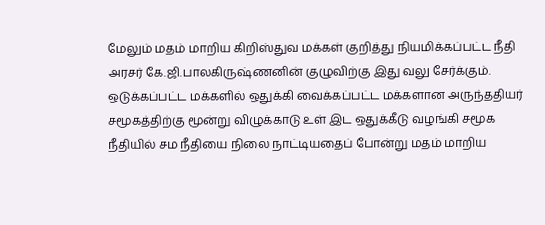மேலும் மதம் மாறிய கிறிஸ்துவ மக்கள் குறித்து நியமிக்கப்பட்ட நீதி அரசர் கே.ஜி.பாலகிருஷ்ணனின் குழுவிற்கு இது வலு சேர்க்கும்.
ஒடுக்கப்பட்ட மக்களில் ஒதுக்கி வைக்கப்பட்ட மக்களான அருந்ததியர் சமூகத்திற்கு மூன்று விழுக்காடு உள் இட ஒதுக்கீடு வழங்கி சமூக நீதியில் சம நீதியை நிலை நாட்டியதைப் போன்று மதம் மாறிய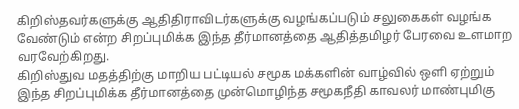கிறிஸ்தவர்களுக்கு ஆதிதிராவிடர்களுக்கு வழங்கப்படும் சலுகைகள் வழங்க வேண்டும் என்ற சிறப்புமிக்க இந்த தீர்மானத்தை ஆதித்தமிழர் பேரவை உளமாற வரவேற்கிறது.
கிறிஸ்துவ மதத்திற்கு மாறிய பட்டியல் சமூக மக்களின் வாழ்வில் ஒளி ஏற்றும் இந்த சிறப்புமிக்க தீர்மானத்தை முன்மொழிந்த சமூகநீதி காவலர் மாண்புமிகு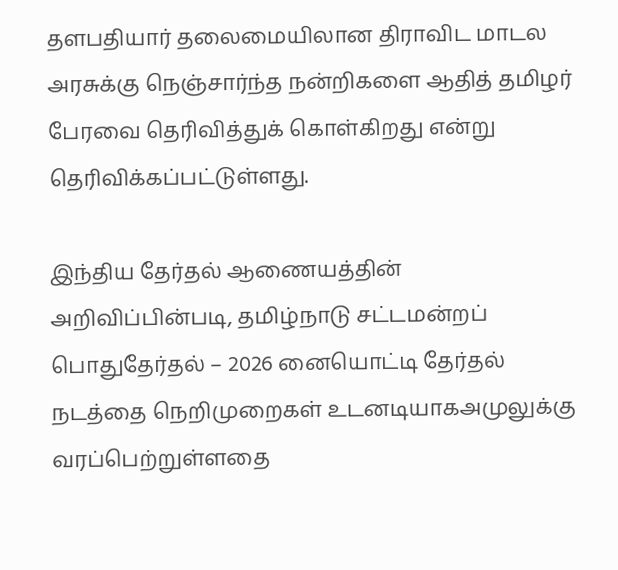தளபதியார் தலைமையிலான திராவிட மாடல அரசுக்கு நெஞ்சார்ந்த நன்றிகளை ஆதித் தமிழர் பேரவை தெரிவித்துக் கொள்கிறது என்று தெரிவிக்கப்பட்டுள்ளது.

இந்திய தேர்தல் ஆணையத்தின் அறிவிப்பின்படி, தமிழ்நாடு சட்டமன்றப் பொதுதேர்தல் – 2026 னையொட்டி தேர்தல் நடத்தை நெறிமுறைகள் உடனடியாகஅமுலுக்கு வரப்பெற்றுள்ளதை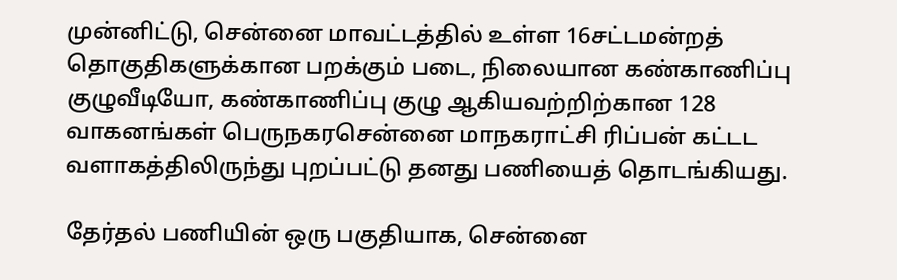முன்னிட்டு, சென்னை மாவட்டத்தில் உள்ள 16சட்டமன்றத் தொகுதிகளுக்கான பறக்கும் படை, நிலையான கண்காணிப்பு குழுவீடியோ, கண்காணிப்பு குழு ஆகியவற்றிற்கான 128 வாகனங்கள் பெருநகரசென்னை மாநகராட்சி ரிப்பன் கட்டட வளாகத்திலிருந்து புறப்பட்டு தனது பணியைத் தொடங்கியது.

தேர்தல் பணியின் ஒரு பகுதியாக, சென்னை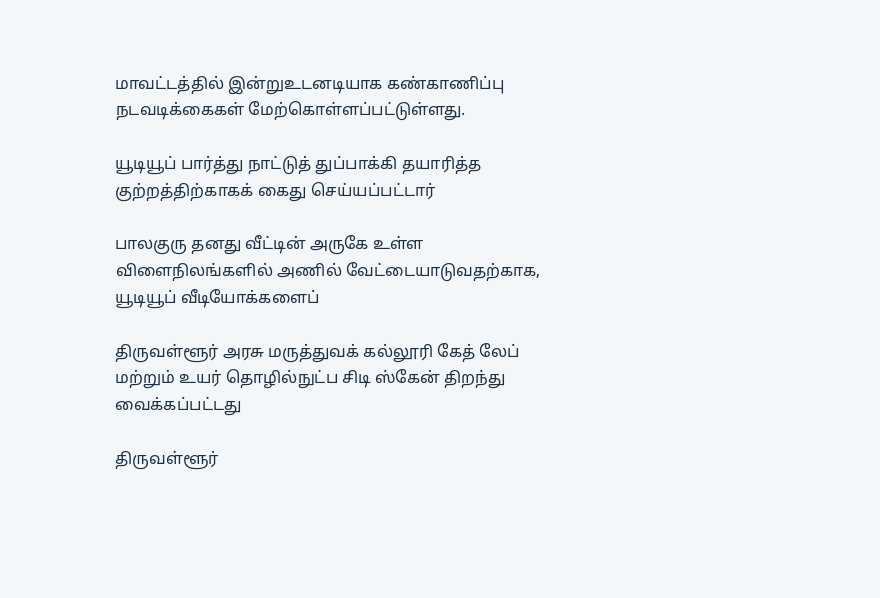மாவட்டத்தில் இன்றுஉடனடியாக கண்காணிப்பு நடவடிக்கைகள் மேற்கொள்ளப்பட்டுள்ளது.

யூடியூப் பார்த்து நாட்டுத் துப்பாக்கி தயாரித்த குற்றத்திற்காகக் கைது செய்யப்பட்டார்

பாலகுரு தனது வீட்டின் அருகே உள்ள விளைநிலங்களில் அணில் வேட்டையாடுவதற்காக, யூடியூப் வீடியோக்களைப்

திருவள்ளூர் அரசு மருத்துவக் கல்லூரி கேத் லேப் மற்றும் உயர் தொழில்நுட்ப சிடி ஸ்கேன் திறந்து வைக்கப்பட்டது

திருவள்ளூர்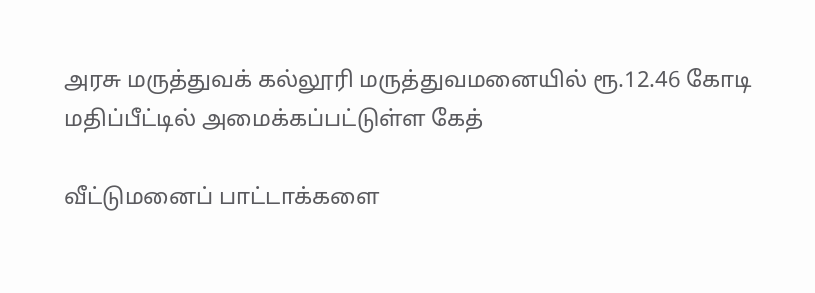அரசு மருத்துவக் கல்லூரி மருத்துவமனையில் ரூ.12.46 கோடி மதிப்பீட்டில் அமைக்கப்பட்டுள்ள கேத்

வீட்டுமனைப் பாட்டாக்களை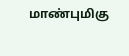மாண்புமிகு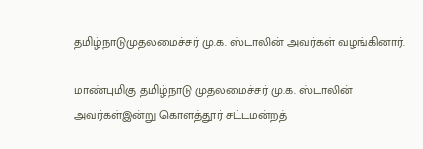தமிழ்நாடுமுதலமைச்சர் மு.க. ஸ்டாலின் அவர்கள் வழங்கினார்.

மாண்புமிகு தமிழ்நாடு முதலமைச்சர் மு.க. ஸ்டாலின் அவர்கள்இன்று கொளத்தூர் சட்டமன்றத்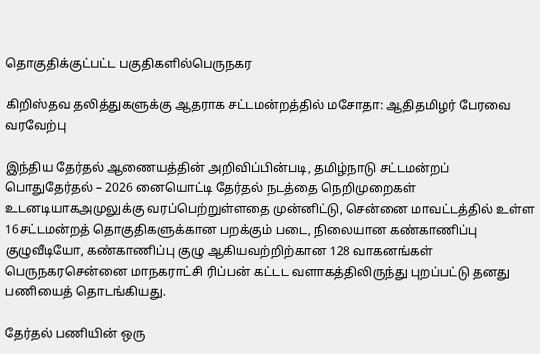தொகுதிக்குட்பட்ட பகுதிகளில்பெருநகர

கிறிஸ்தவ தலித்துகளுக்கு ஆதராக சட்டமன்றத்தில் மசோதா: ஆதிதமிழர் பேரவை வரவேற்பு

இந்திய தேர்தல் ஆணையத்தின் அறிவிப்பின்படி, தமிழ்நாடு சட்டமன்றப் பொதுதேர்தல் – 2026 னையொட்டி தேர்தல் நடத்தை நெறிமுறைகள் உடனடியாகஅமுலுக்கு வரப்பெற்றுள்ளதை முன்னிட்டு, சென்னை மாவட்டத்தில் உள்ள 16சட்டமன்றத் தொகுதிகளுக்கான பறக்கும் படை, நிலையான கண்காணிப்பு குழுவீடியோ, கண்காணிப்பு குழு ஆகியவற்றிற்கான 128 வாகனங்கள் பெருநகரசென்னை மாநகராட்சி ரிப்பன் கட்டட வளாகத்திலிருந்து புறப்பட்டு தனது பணியைத் தொடங்கியது.

தேர்தல் பணியின் ஒரு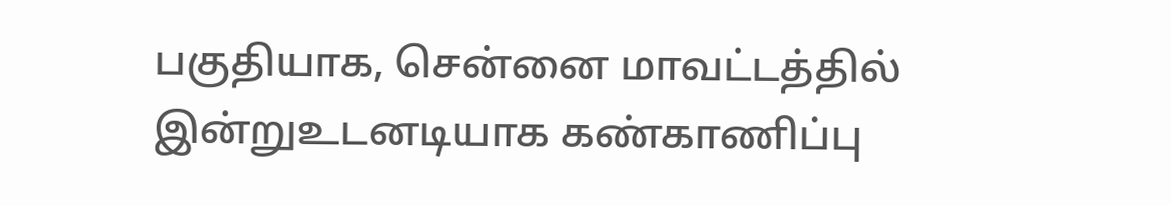பகுதியாக, சென்னை மாவட்டத்தில் இன்றுஉடனடியாக கண்காணிப்பு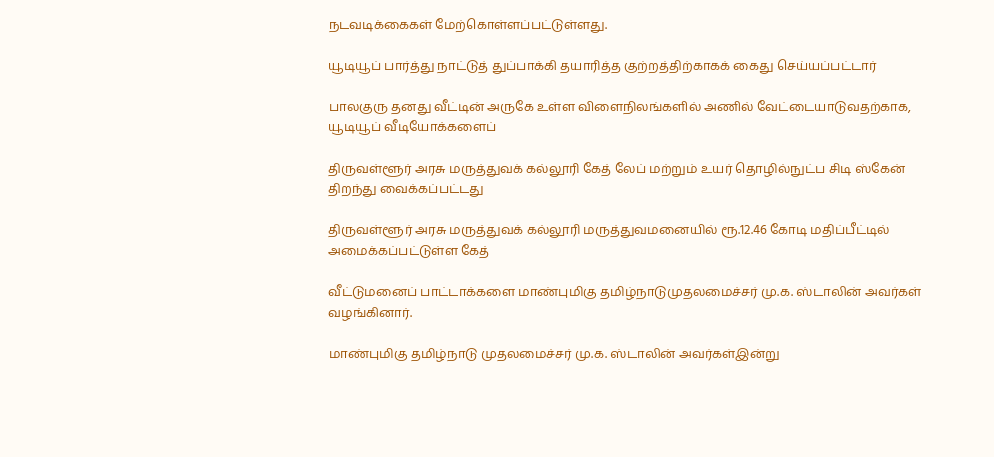நடவடிக்கைகள் மேற்கொள்ளப்பட்டுள்ளது.

யூடியூப் பார்த்து நாட்டுத் துப்பாக்கி தயாரித்த குற்றத்திற்காகக் கைது செய்யப்பட்டார்

பாலகுரு தனது வீட்டின் அருகே உள்ள விளைநிலங்களில் அணில் வேட்டையாடுவதற்காக, யூடியூப் வீடியோக்களைப்

திருவள்ளூர் அரசு மருத்துவக் கல்லூரி கேத் லேப் மற்றும் உயர் தொழில்நுட்ப சிடி ஸ்கேன் திறந்து வைக்கப்பட்டது

திருவள்ளூர் அரசு மருத்துவக் கல்லூரி மருத்துவமனையில் ரூ.12.46 கோடி மதிப்பீட்டில் அமைக்கப்பட்டுள்ள கேத்

வீட்டுமனைப் பாட்டாக்களை மாண்புமிகு தமிழ்நாடுமுதலமைச்சர் மு.க. ஸ்டாலின் அவர்கள் வழங்கினார்.

மாண்புமிகு தமிழ்நாடு முதலமைச்சர் மு.க. ஸ்டாலின் அவர்கள்இன்று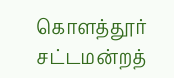கொளத்தூர் சட்டமன்றத்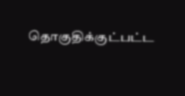தொகுதிக்குட்பட்ட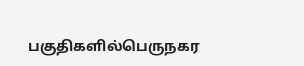பகுதிகளில்பெருநகர